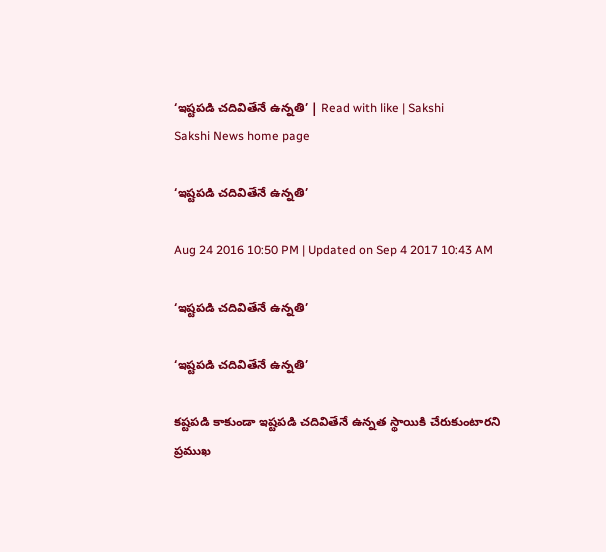‘ఇష్టపడి చదివితేనే ఉన్నతి’ | Read with like | Sakshi
Sakshi News home page

‘ఇష్టపడి చదివితేనే ఉన్నతి’

Aug 24 2016 10:50 PM | Updated on Sep 4 2017 10:43 AM

‘ఇష్టపడి చదివితేనే ఉన్నతి’

‘ఇష్టపడి చదివితేనే ఉన్నతి’

కష్టపడి కాకుండా ఇష్టపడి చదివితేనే ఉన్నత స్థాయికి చేరుకుంటారని ప్రముఖ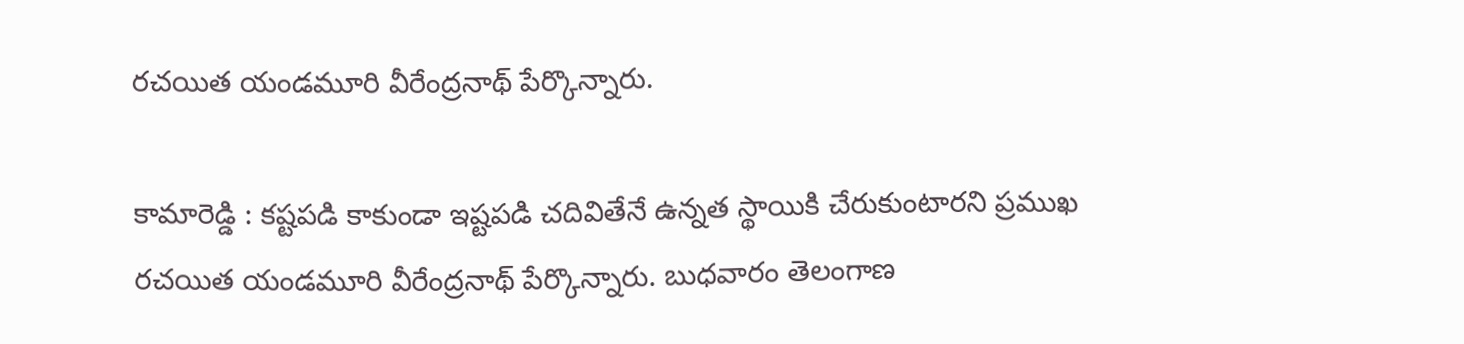రచయిత యండమూరి వీరేంద్రనాథ్‌ పేర్కొన్నారు.

కామారెడ్డి : కష్టపడి కాకుండా ఇష్టపడి చదివితేనే ఉన్నత స్థాయికి చేరుకుంటారని ప్రముఖ రచయిత యండమూరి వీరేంద్రనాథ్‌ పేర్కొన్నారు. బుధవారం తెలంగాణ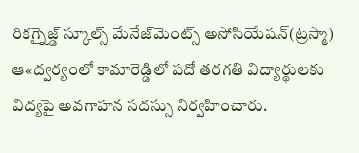రికగ్నైజ్డ్‌ స్కూల్స్‌ మేనేజ్‌మెంట్స్‌ అసోసియేషన్‌(ట్రస్మా) ఆ«ద్వర్యంలో కామారెడ్డిలో పదో తరగతి విద్యార్థులకు విద్యపై అవగాహన సదస్సు నిర్వహించారు.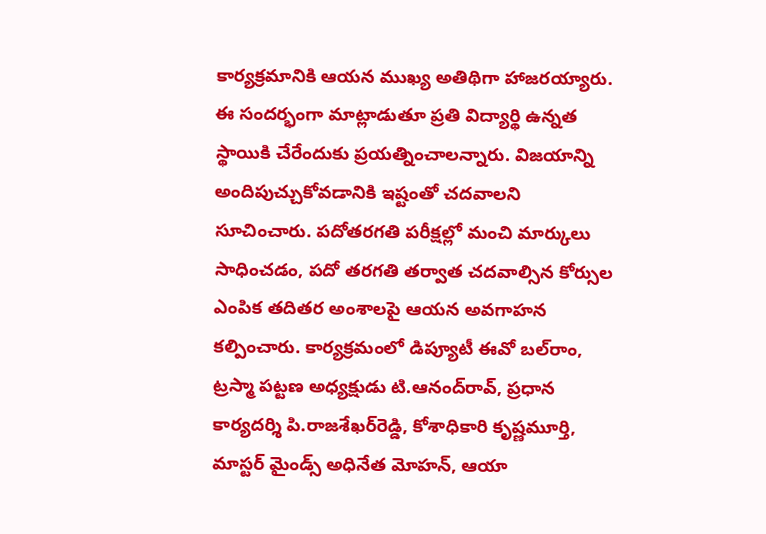కార్యక్రమానికి ఆయన ముఖ్య అతిథిగా హాజరయ్యారు. ఈ సందర్భంగా మాట్లాడుతూ ప్రతి విద్యార్థి ఉన్నత స్థాయికి చేరేందుకు ప్రయత్నించాలన్నారు. విజయాన్ని అందిపుచ్చుకోవడానికి ఇష్టంతో చదవాలని సూచించారు. పదోతరగతి పరీక్షల్లో మంచి మార్కులు సాధించడం, పదో తరగతి తర్వాత చదవాల్సిన కోర్సుల ఎంపిక తదితర అంశాలపై ఆయన అవగాహన కల్పించారు. కార్యక్రమంలో డిప్యూటీ ఈవో బల్‌రాం, ట్రస్మా పట్టణ అధ్యక్షుడు టి.ఆనంద్‌రావ్, ప్రధాన కార్యదర్శి పి.రాజశేఖర్‌రెడ్డి, కోశాధికారి కృష్ణమూర్తి, మాస్టర్‌ మైండ్స్‌ అధినేత మోహన్, ఆయా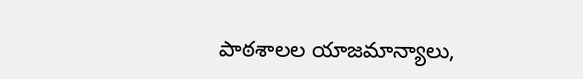పాఠశాలల యాజమాన్యాలు,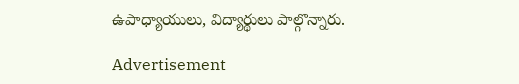ఉపాధ్యాయులు, విద్యార్థులు పాల్గొన్నారు.

Advertisement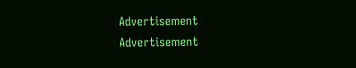Advertisement
Advertisement